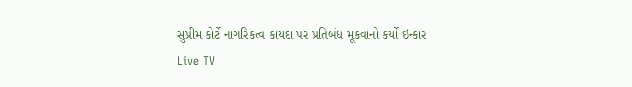સુપ્રીમ કોર્ટે નાગરિકત્વ કાયદા પર પ્રતિબંધ મૂકવાનો કર્યો ઇન્કાર
Live TV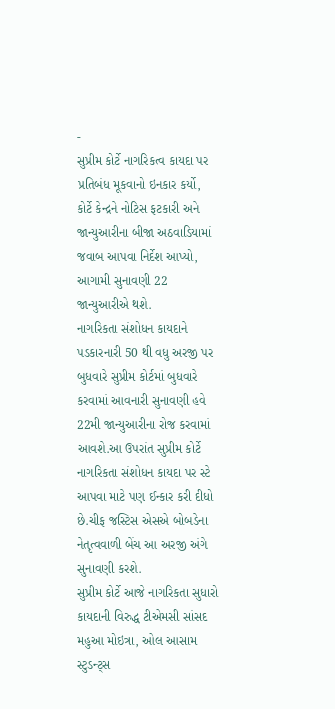-
સુપ્રીમ કોર્ટે નાગરિકત્વ કાયદા પર પ્રતિબંધ મૂકવાનો ઇનકાર કર્યો, કોર્ટે કેન્દ્રને નોટિસ ફટકારી અને જાન્યુઆરીના બીજા અઠવાડિયામાં જવાબ આપવા નિર્દેશ આપ્યો, આગામી સુનાવણી 22 જાન્યુઆરીએ થશે.
નાગરિકતા સંશોધન કાયદાને પડકારનારી 50 થી વધુ અરજી પર બુધવારે સુપ્રીમ કોર્ટમાં બુધવારે કરવામાં આવનારી સુનાવણી હવે 22મી જાન્યુઆરીના રોજ કરવામાં આવશે.આ ઉપરાંત સુપ્રીમ કોર્ટે નાગરિકતા સંશોધન કાયદા પર સ્ટે આપવા માટે પણ ઈન્કાર કરી દીધો છે.ચીફ જસ્ટિસ એસએ બોબડેના નેતૃત્વવાળી બેંચ આ અરજી અંગે સુનાવણી કરશે.
સુપ્રીમ કોર્ટે આજે નાગરિકતા સુધારો કાયદાની વિરુદ્ધ ટીએમસી સાંસદ મહુઆ મોઇત્રા, ઓલ આસામ સ્ટુડન્ટ્સ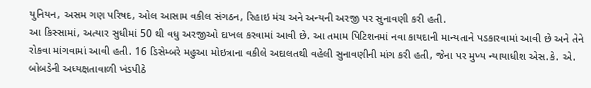યુનિયન, અસમ ગણ પરિષદ, ઓલ આસામ વકીલ સંગઠન, રિહાઇ મંચ અને અન્યની અરજી પર સુનાવણી કરી હતી.
આ કિસ્સામાં, અત્યાર સુધીમાં 50 થી વધુ અરજીઓ દાખલ કરવામાં આવી છે. આ તમામ પિટિશનમાં નવા કાયદાની માન્યતાને પડકારવામાં આવી છે અને તેને રોકવા માંગવામાં આવી હતી. 16 ડિસેમ્બરે મહુઆ મોઇત્રાના વકીલે અદાલતથી વહેલી સુનાવણીની માંગ કરી હતી, જેના પર મુખ્ય ન્યાયાધીશ એસ.કે. એ. બોબડેની અધ્યક્ષતાવાળી ખંડપીઠે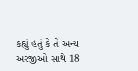કહ્યું હતું કે તે અન્ય અરજીઓ સાથે 18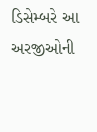ડિસેમ્બરે આ અરજીઓની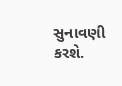સુનાવણી કરશે.